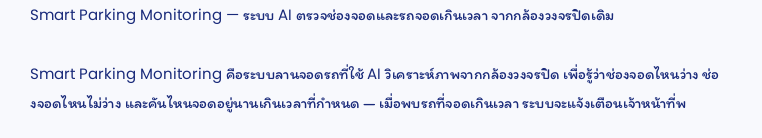Smart Parking Monitoring — ระบบ AI ตรวจช่องจอดและรถจอดเกินเวลา จากกล้องวงจรปิดเดิม

Smart Parking Monitoring คือระบบลานจอดรถที่ใช้ AI วิเคราะห์ภาพจากกล้องวงจรปิด เพื่อรู้ว่าช่องจอดไหนว่าง ช่องจอดไหนไม่ว่าง และคันไหนจอดอยู่นานเกินเวลาที่กำหนด — เมื่อพบรถที่จอดเกินเวลา ระบบจะแจ้งเตือนเจ้าหน้าที่พ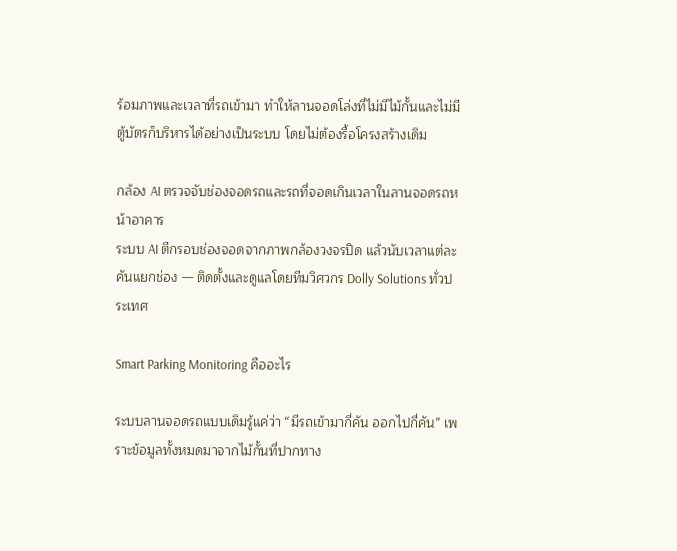ร้อมภาพและเวลาที่รถเข้ามา ทำให้ลานจอดโล่งที่ไม่มีไม้กั้นและไม่มีตู้บัตรก็บริหารได้อย่างเป็นระบบ โดยไม่ต้องรื้อโครงสร้างเดิม

กล้อง AI ตรวจจับช่องจอดรถและรถที่จอดเกินเวลาในลานจอดรถหน้าอาคาร
ระบบ AI ตีกรอบช่องจอดจากภาพกล้องวงจรปิด แล้วนับเวลาแต่ละคันแยกช่อง — ติดตั้งและดูแลโดยทีมวิศวกร Dolly Solutions ทั่วประเทศ

Smart Parking Monitoring คืออะไร

ระบบลานจอดรถแบบเดิมรู้แค่ว่า “มีรถเข้ามากี่คัน ออกไปกี่คัน” เพราะข้อมูลทั้งหมดมาจากไม้กั้นที่ปากทาง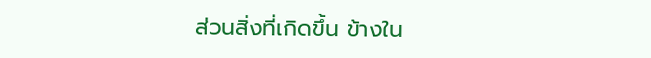ส่วนสิ่งที่เกิดขึ้น ข้างใน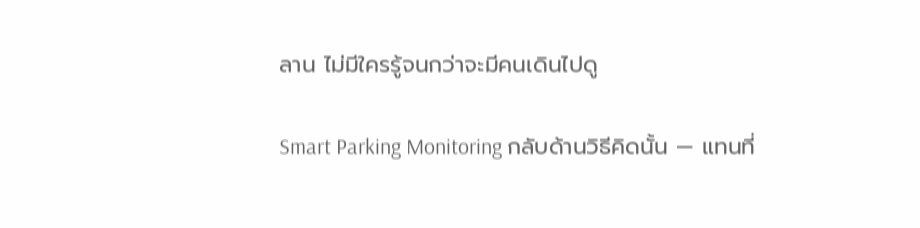ลาน ไม่มีใครรู้จนกว่าจะมีคนเดินไปดู

Smart Parking Monitoring กลับด้านวิธีคิดนั้น — แทนที่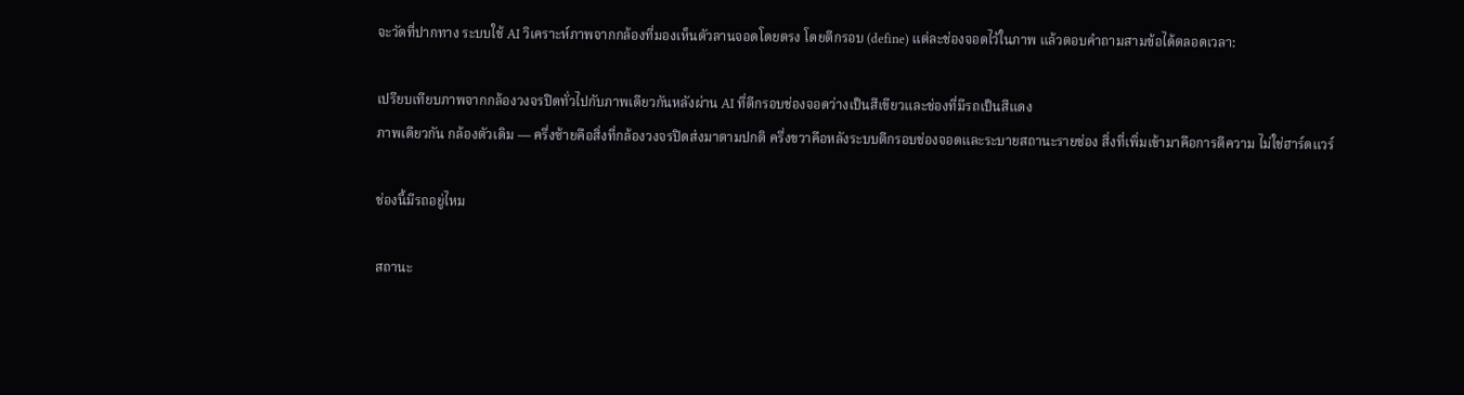จะวัดที่ปากทาง ระบบใช้ AI วิเคราะห์ภาพจากกล้องที่มองเห็นตัวลานจอดโดยตรง โดยตีกรอบ (define) แต่ละช่องจอดไว้ในภาพ แล้วตอบคำถามสามข้อได้ตลอดเวลา:

เปรียบเทียบภาพจากกล้องวงจรปิดทั่วไปกับภาพเดียวกันหลังผ่าน AI ที่ตีกรอบช่องจอดว่างเป็นสีเขียวและช่องที่มีรถเป็นสีแดง
ภาพเดียวกัน กล้องตัวเดิม — ครึ่งซ้ายคือสิ่งที่กล้องวงจรปิดส่งมาตามปกติ ครึ่งขวาคือหลังระบบตีกรอบช่องจอดและระบายสถานะรายช่อง สิ่งที่เพิ่มเข้ามาคือการตีความ ไม่ใช่ฮาร์ดแวร์

ช่องนี้มีรถอยู่ไหม

สถานะ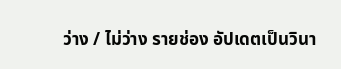ว่าง / ไม่ว่าง รายช่อง อัปเดตเป็นวินา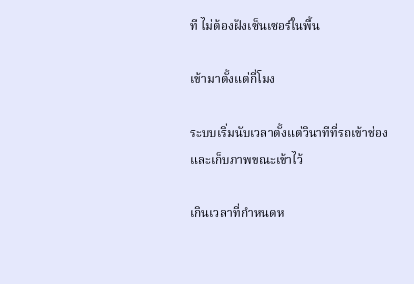ที ไม่ต้องฝังเซ็นเซอร์ในพื้น

เข้ามาตั้งแต่กี่โมง

ระบบเริ่มนับเวลาตั้งแต่วินาทีที่รถเข้าช่อง และเก็บภาพขณะเข้าไว้

เกินเวลาที่กำหนดห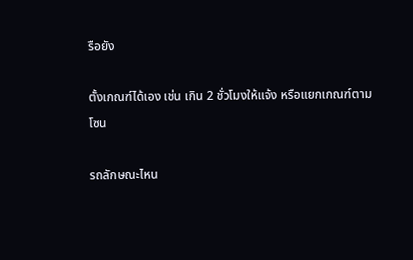รือยัง

ตั้งเกณฑ์ได้เอง เช่น เกิน 2 ชั่วโมงให้แจ้ง หรือแยกเกณฑ์ตามโซน

รถลักษณะไหน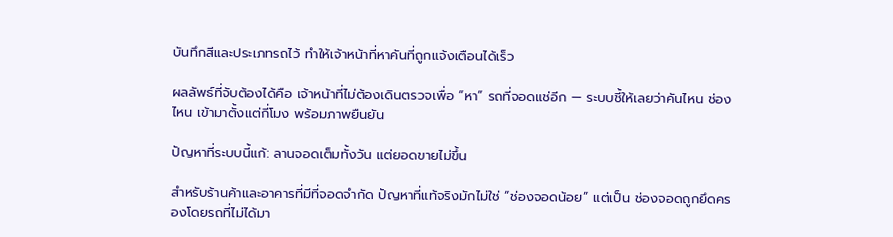บันทึกสีและประเภทรถไว้ ทำให้เจ้าหน้าที่หาคันที่ถูกแจ้งเตือนได้เร็ว

ผลลัพธ์ที่จับต้องได้คือ เจ้าหน้าที่ไม่ต้องเดินตรวจเพื่อ “หา” รถที่จอดแช่อีก — ระบบชี้ให้เลยว่าคันไหน ช่องไหน เข้ามาตั้งแต่กี่โมง พร้อมภาพยืนยัน

ปัญหาที่ระบบนี้แก้: ลานจอดเต็มทั้งวัน แต่ยอดขายไม่ขึ้น

สำหรับร้านค้าและอาคารที่มีที่จอดจำกัด ปัญหาที่แท้จริงมักไม่ใช่ “ช่องจอดน้อย” แต่เป็น ช่องจอดถูกยึดครองโดยรถที่ไม่ได้มา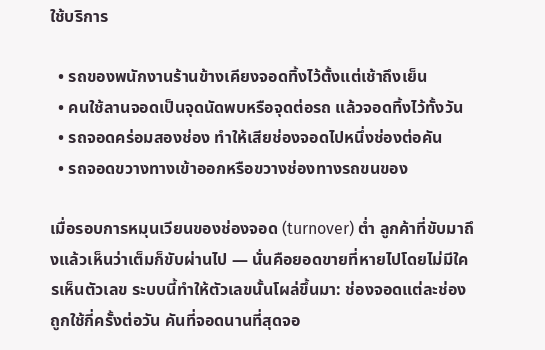ใช้บริการ

  • รถของพนักงานร้านข้างเคียงจอดทิ้งไว้ตั้งแต่เช้าถึงเย็น
  • คนใช้ลานจอดเป็นจุดนัดพบหรือจุดต่อรถ แล้วจอดทิ้งไว้ทั้งวัน
  • รถจอดคร่อมสองช่อง ทำให้เสียช่องจอดไปหนึ่งช่องต่อคัน
  • รถจอดขวางทางเข้าออกหรือขวางช่องทางรถขนของ

เมื่อรอบการหมุนเวียนของช่องจอด (turnover) ต่ำ ลูกค้าที่ขับมาถึงแล้วเห็นว่าเต็มก็ขับผ่านไป — นั่นคือยอดขายที่หายไปโดยไม่มีใครเห็นตัวเลข ระบบนี้ทำให้ตัวเลขนั้นโผล่ขึ้นมา: ช่องจอดแต่ละช่องถูกใช้กี่ครั้งต่อวัน คันที่จอดนานที่สุดจอ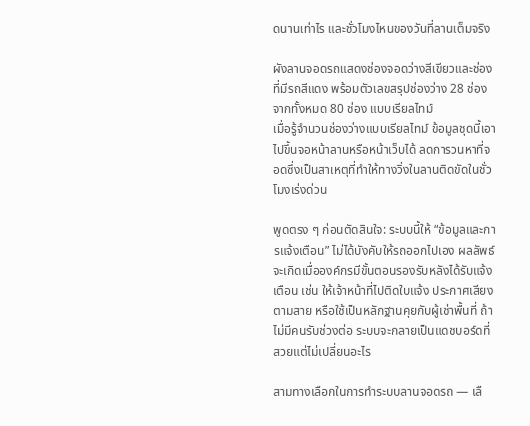ดนานเท่าไร และชั่วโมงไหนของวันที่ลานเต็มจริง

ผังลานจอดรถแสดงช่องจอดว่างสีเขียวและช่องที่มีรถสีแดง พร้อมตัวเลขสรุปช่องว่าง 28 ช่อง จากทั้งหมด 80 ช่อง แบบเรียลไทม์
เมื่อรู้จำนวนช่องว่างแบบเรียลไทม์ ข้อมูลชุดนี้เอาไปขึ้นจอหน้าลานหรือหน้าเว็บได้ ลดการวนหาที่จอดซึ่งเป็นสาเหตุที่ทำให้ทางวิ่งในลานติดขัดในชั่วโมงเร่งด่วน

พูดตรง ๆ ก่อนตัดสินใจ: ระบบนี้ให้ “ข้อมูลและการแจ้งเตือน” ไม่ได้บังคับให้รถออกไปเอง ผลลัพธ์จะเกิดเมื่อองค์กรมีขั้นตอนรองรับหลังได้รับแจ้งเตือน เช่น ให้เจ้าหน้าที่ไปติดใบแจ้ง ประกาศเสียงตามสาย หรือใช้เป็นหลักฐานคุยกับผู้เช่าพื้นที่ ถ้าไม่มีคนรับช่วงต่อ ระบบจะกลายเป็นแดชบอร์ดที่สวยแต่ไม่เปลี่ยนอะไร

สามทางเลือกในการทำระบบลานจอดรถ — เลื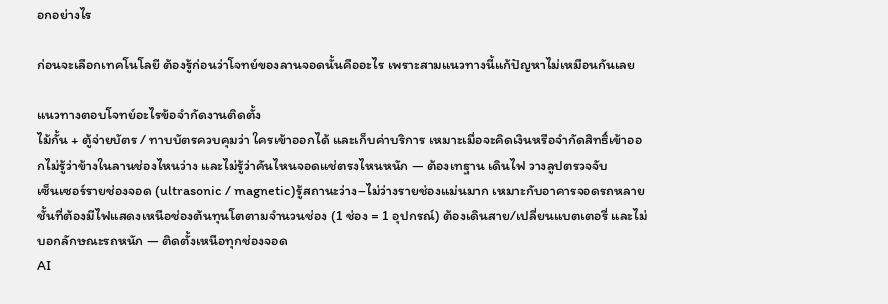อกอย่างไร

ก่อนจะเลือกเทคโนโลยี ต้องรู้ก่อนว่าโจทย์ของลานจอดนั้นคืออะไร เพราะสามแนวทางนี้แก้ปัญหาไม่เหมือนกันเลย

แนวทางตอบโจทย์อะไรข้อจำกัดงานติดตั้ง
ไม้กั้น + ตู้จ่ายบัตร / ทาบบัตรควบคุมว่า ใครเข้าออกได้ และเก็บค่าบริการ เหมาะเมื่อจะคิดเงินหรือจำกัดสิทธิ์เข้าออกไม่รู้ว่าข้างในลานช่องไหนว่าง และไม่รู้ว่าคันไหนจอดแช่ตรงไหนหนัก — ต้องเทฐาน เดินไฟ วางลูปตรวจจับ
เซ็นเซอร์รายช่องจอด (ultrasonic / magnetic)รู้สถานะว่าง–ไม่ว่างรายช่องแม่นมาก เหมาะกับอาคารจอดรถหลายชั้นที่ต้องมีไฟแสดงเหนือช่องต้นทุนโตตามจำนวนช่อง (1 ช่อง = 1 อุปกรณ์) ต้องเดินสาย/เปลี่ยนแบตเตอรี่ และไม่บอกลักษณะรถหนัก — ติดตั้งเหนือทุกช่องจอด
AI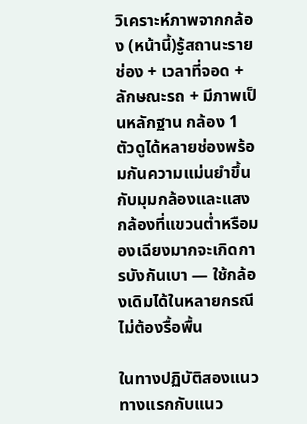วิเคราะห์ภาพจากกล้อง (หน้านี้)รู้สถานะรายช่อง + เวลาที่จอด + ลักษณะรถ + มีภาพเป็นหลักฐาน กล้อง 1 ตัวดูได้หลายช่องพร้อมกันความแม่นยำขึ้นกับมุมกล้องและแสง กล้องที่แขวนต่ำหรือมองเฉียงมากจะเกิดการบังกันเบา — ใช้กล้องเดิมได้ในหลายกรณี ไม่ต้องรื้อพื้น

ในทางปฏิบัติสองแนวทางแรกกับแนว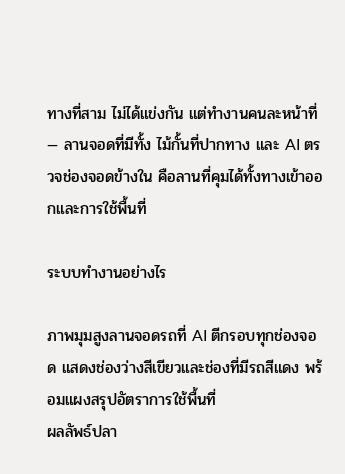ทางที่สาม ไม่ได้แข่งกัน แต่ทำงานคนละหน้าที่ — ลานจอดที่มีทั้ง ไม้กั้นที่ปากทาง และ AI ตรวจช่องจอดข้างใน คือลานที่คุมได้ทั้งทางเข้าออกและการใช้พื้นที่

ระบบทำงานอย่างไร

ภาพมุมสูงลานจอดรถที่ AI ตีกรอบทุกช่องจอด แสดงช่องว่างสีเขียวและช่องที่มีรถสีแดง พร้อมแผงสรุปอัตราการใช้พื้นที่
ผลลัพธ์ปลา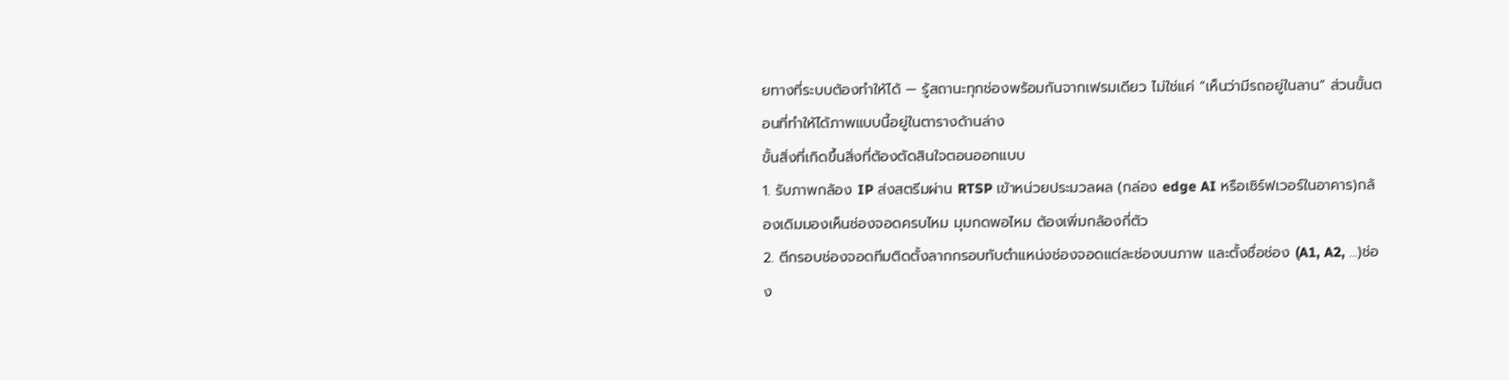ยทางที่ระบบต้องทำให้ได้ — รู้สถานะทุกช่องพร้อมกันจากเฟรมเดียว ไม่ใช่แค่ “เห็นว่ามีรถอยู่ในลาน” ส่วนขั้นตอนที่ทำให้ได้ภาพแบบนี้อยู่ในตารางด้านล่าง
ขั้นสิ่งที่เกิดขึ้นสิ่งที่ต้องตัดสินใจตอนออกแบบ
1. รับภาพกล้อง IP ส่งสตรีมผ่าน RTSP เข้าหน่วยประมวลผล (กล่อง edge AI หรือเซิร์ฟเวอร์ในอาคาร)กล้องเดิมมองเห็นช่องจอดครบไหม มุมกดพอไหม ต้องเพิ่มกล้องกี่ตัว
2. ตีกรอบช่องจอดทีมติดตั้งลากกรอบทับตำแหน่งช่องจอดแต่ละช่องบนภาพ และตั้งชื่อช่อง (A1, A2, …)ช่อง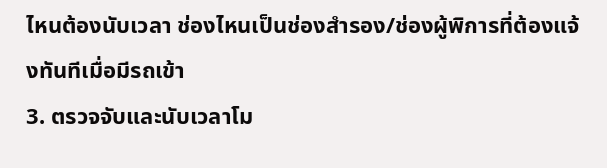ไหนต้องนับเวลา ช่องไหนเป็นช่องสำรอง/ช่องผู้พิการที่ต้องแจ้งทันทีเมื่อมีรถเข้า
3. ตรวจจับและนับเวลาโม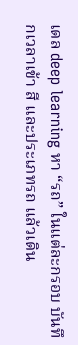เดล deep learning หา “รถ” ในแต่ละกรอบ บันทึกเวลาเข้า สี และประเภทรถ แล้วเดิน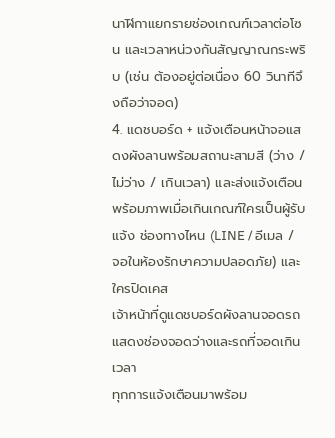นาฬิกาแยกรายช่องเกณฑ์เวลาต่อโซน และเวลาหน่วงกันสัญญาณกระพริบ (เช่น ต้องอยู่ต่อเนื่อง 60 วินาทีจึงถือว่าจอด)
4. แดชบอร์ด + แจ้งเตือนหน้าจอแสดงผังลานพร้อมสถานะสามสี (ว่าง / ไม่ว่าง / เกินเวลา) และส่งแจ้งเตือนพร้อมภาพเมื่อเกินเกณฑ์ใครเป็นผู้รับแจ้ง ช่องทางไหน (LINE / อีเมล / จอในห้องรักษาความปลอดภัย) และใครปิดเคส
เจ้าหน้าที่ดูแดชบอร์ดผังลานจอดรถแสดงช่องจอดว่างและรถที่จอดเกินเวลา
ทุกการแจ้งเตือนมาพร้อม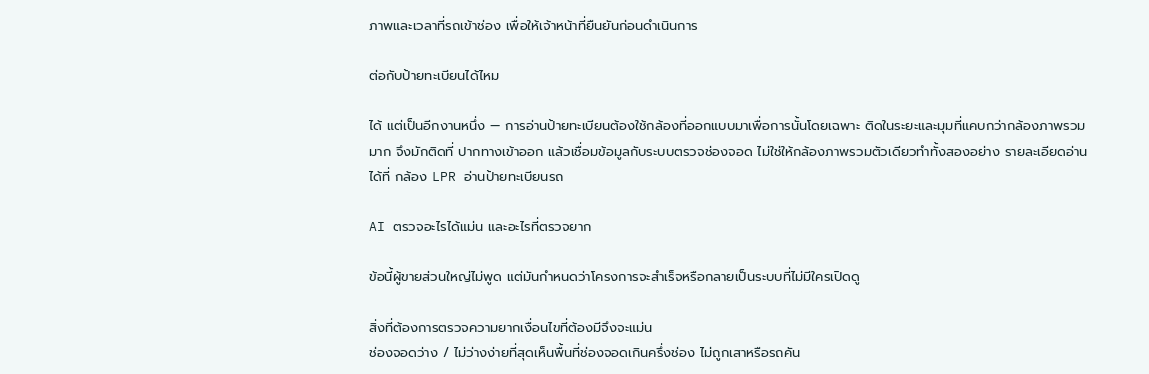ภาพและเวลาที่รถเข้าช่อง เพื่อให้เจ้าหน้าที่ยืนยันก่อนดำเนินการ

ต่อกับป้ายทะเบียนได้ไหม

ได้ แต่เป็นอีกงานหนึ่ง — การอ่านป้ายทะเบียนต้องใช้กล้องที่ออกแบบมาเพื่อการนั้นโดยเฉพาะ ติดในระยะและมุมที่แคบกว่ากล้องภาพรวมมาก จึงมักติดที่ ปากทางเข้าออก แล้วเชื่อมข้อมูลกับระบบตรวจช่องจอด ไม่ใช่ให้กล้องภาพรวมตัวเดียวทำทั้งสองอย่าง รายละเอียดอ่านได้ที่ กล้อง LPR อ่านป้ายทะเบียนรถ

AI ตรวจอะไรได้แม่น และอะไรที่ตรวจยาก

ข้อนี้ผู้ขายส่วนใหญ่ไม่พูด แต่มันกำหนดว่าโครงการจะสำเร็จหรือกลายเป็นระบบที่ไม่มีใครเปิดดู

สิ่งที่ต้องการตรวจความยากเงื่อนไขที่ต้องมีจึงจะแม่น
ช่องจอดว่าง / ไม่ว่างง่ายที่สุดเห็นพื้นที่ช่องจอดเกินครึ่งช่อง ไม่ถูกเสาหรือรถคัน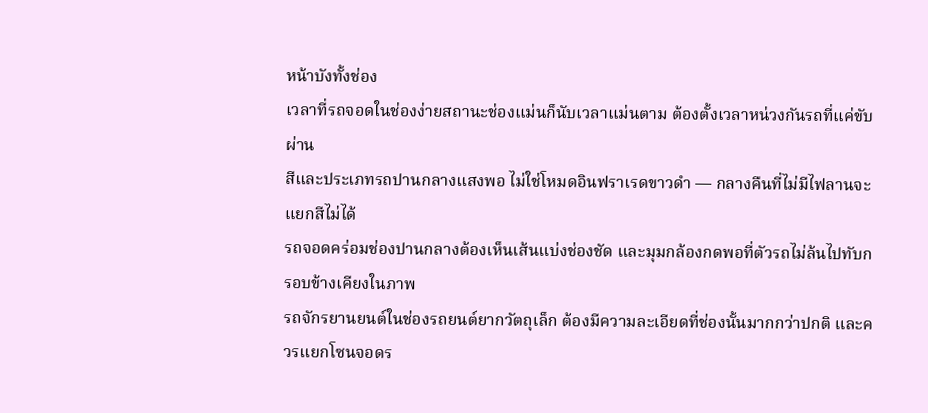หน้าบังทั้งช่อง
เวลาที่รถจอดในช่องง่ายสถานะช่องแม่นก็นับเวลาแม่นตาม ต้องตั้งเวลาหน่วงกันรถที่แค่ขับผ่าน
สีและประเภทรถปานกลางแสงพอ ไม่ใช่โหมดอินฟราเรดขาวดำ — กลางคืนที่ไม่มีไฟลานจะแยกสีไม่ได้
รถจอดคร่อมช่องปานกลางต้องเห็นเส้นแบ่งช่องชัด และมุมกล้องกดพอที่ตัวรถไม่ล้นไปทับกรอบข้างเคียงในภาพ
รถจักรยานยนต์ในช่องรถยนต์ยากวัตถุเล็ก ต้องมีความละเอียดที่ช่องนั้นมากกว่าปกติ และควรแยกโซนจอดร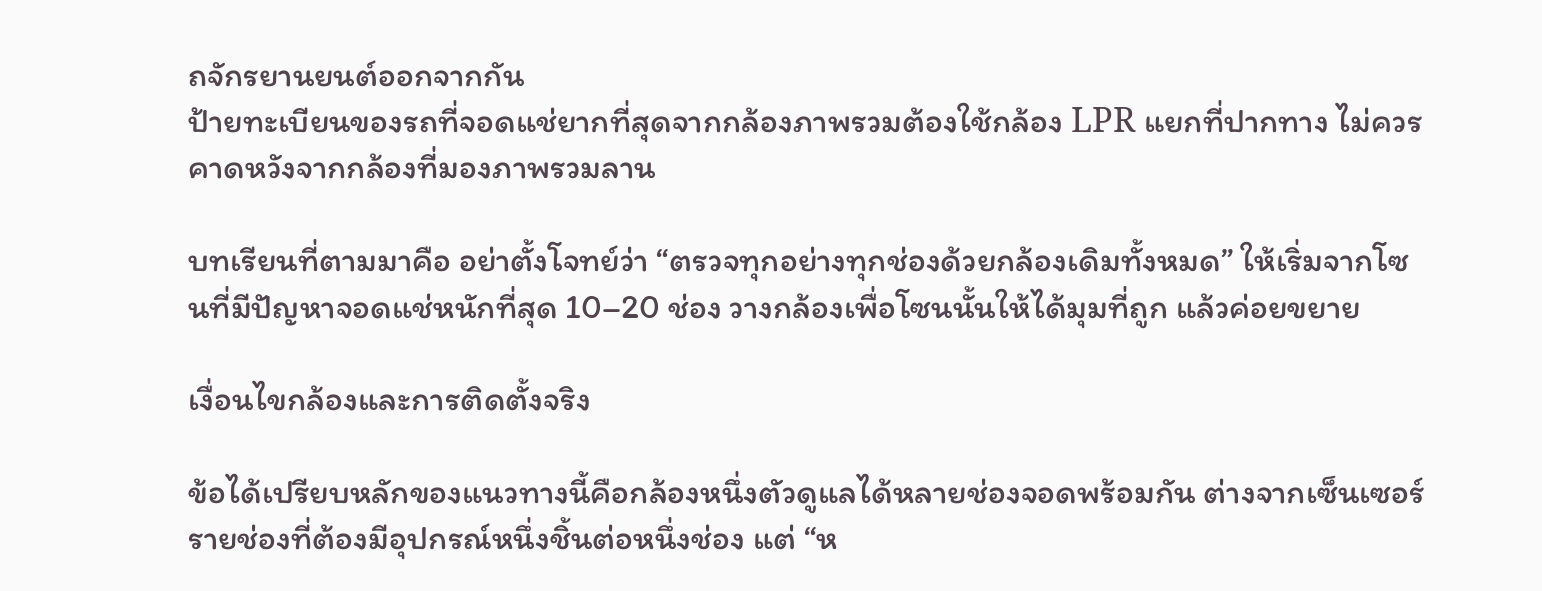ถจักรยานยนต์ออกจากกัน
ป้ายทะเบียนของรถที่จอดแช่ยากที่สุดจากกล้องภาพรวมต้องใช้กล้อง LPR แยกที่ปากทาง ไม่ควรคาดหวังจากกล้องที่มองภาพรวมลาน

บทเรียนที่ตามมาคือ อย่าตั้งโจทย์ว่า “ตรวจทุกอย่างทุกช่องด้วยกล้องเดิมทั้งหมด” ให้เริ่มจากโซนที่มีปัญหาจอดแช่หนักที่สุด 10–20 ช่อง วางกล้องเพื่อโซนนั้นให้ได้มุมที่ถูก แล้วค่อยขยาย

เงื่อนไขกล้องและการติดตั้งจริง

ข้อได้เปรียบหลักของแนวทางนี้คือกล้องหนึ่งตัวดูแลได้หลายช่องจอดพร้อมกัน ต่างจากเซ็นเซอร์รายช่องที่ต้องมีอุปกรณ์หนึ่งชิ้นต่อหนึ่งช่อง แต่ “ห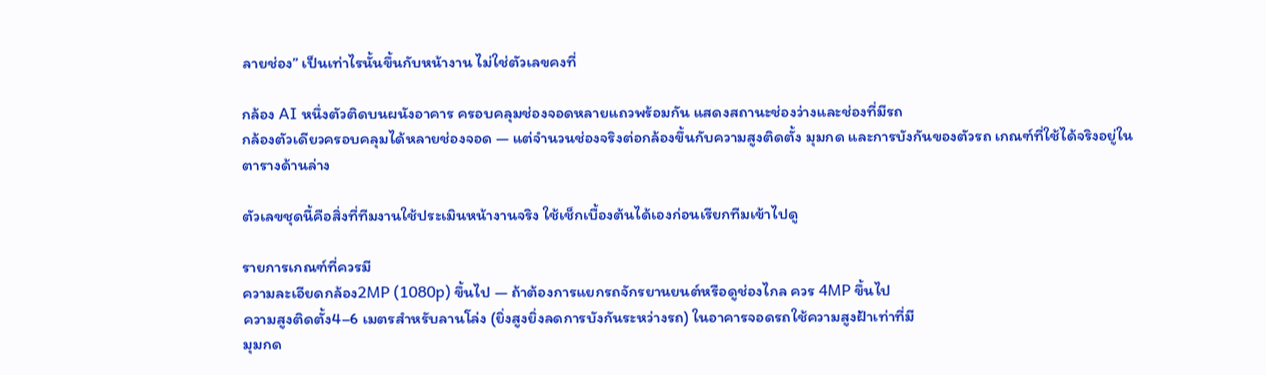ลายช่อง” เป็นเท่าไรนั้นขึ้นกับหน้างาน ไม่ใช่ตัวเลขคงที่

กล้อง AI หนึ่งตัวติดบนผนังอาคาร ครอบคลุมช่องจอดหลายแถวพร้อมกัน แสดงสถานะช่องว่างและช่องที่มีรถ
กล้องตัวเดียวครอบคลุมได้หลายช่องจอด — แต่จำนวนช่องจริงต่อกล้องขึ้นกับความสูงติดตั้ง มุมกด และการบังกันของตัวรถ เกณฑ์ที่ใช้ได้จริงอยู่ในตารางด้านล่าง

ตัวเลขชุดนี้คือสิ่งที่ทีมงานใช้ประเมินหน้างานจริง ใช้เช็กเบื้องต้นได้เองก่อนเรียกทีมเข้าไปดู

รายการเกณฑ์ที่ควรมี
ความละเอียดกล้อง2MP (1080p) ขึ้นไป — ถ้าต้องการแยกรถจักรยานยนต์หรือดูช่องไกล ควร 4MP ขึ้นไป
ความสูงติดตั้ง4–6 เมตรสำหรับลานโล่ง (ยิ่งสูงยิ่งลดการบังกันระหว่างรถ) ในอาคารจอดรถใช้ความสูงฝ้าเท่าที่มี
มุมกด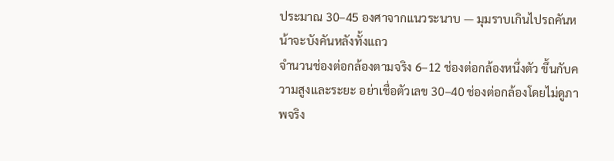ประมาณ 30–45 องศาจากแนวระนาบ — มุมราบเกินไปรถคันหน้าจะบังคันหลังทั้งแถว
จำนวนช่องต่อกล้องตามจริง 6–12 ช่องต่อกล้องหนึ่งตัว ขึ้นกับความสูงและระยะ อย่าเชื่อตัวเลข 30–40 ช่องต่อกล้องโดยไม่ดูภาพจริง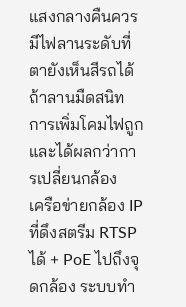แสงกลางคืนควรมีไฟลานระดับที่ตายังเห็นสีรถได้ ถ้าลานมืดสนิท การเพิ่มโคมไฟถูกและได้ผลกว่าการเปลี่ยนกล้อง
เครือข่ายกล้อง IP ที่ดึงสตรีม RTSP ได้ + PoE ไปถึงจุดกล้อง ระบบทำ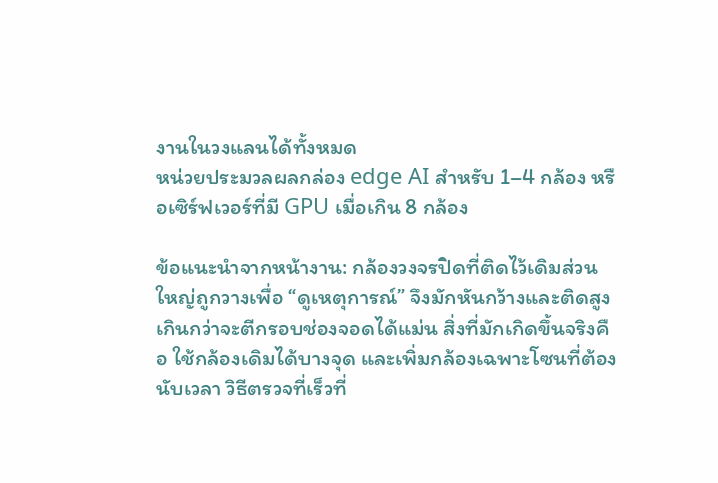งานในวงแลนได้ทั้งหมด
หน่วยประมวลผลกล่อง edge AI สำหรับ 1–4 กล้อง หรือเซิร์ฟเวอร์ที่มี GPU เมื่อเกิน 8 กล้อง

ข้อแนะนำจากหน้างาน: กล้องวงจรปิดที่ติดไว้เดิมส่วนใหญ่ถูกวางเพื่อ “ดูเหตุการณ์” จึงมักหันกว้างและติดสูงเกินกว่าจะตีกรอบช่องจอดได้แม่น สิ่งที่มักเกิดขึ้นจริงคือ ใช้กล้องเดิมได้บางจุด และเพิ่มกล้องเฉพาะโซนที่ต้องนับเวลา วิธีตรวจที่เร็วที่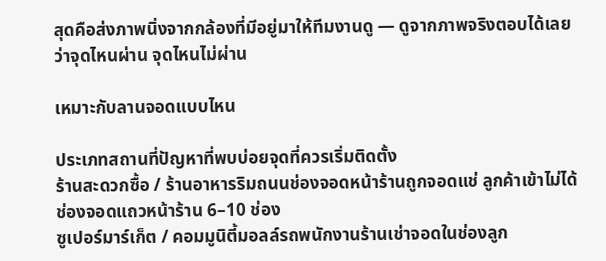สุดคือส่งภาพนิ่งจากกล้องที่มีอยู่มาให้ทีมงานดู — ดูจากภาพจริงตอบได้เลยว่าจุดไหนผ่าน จุดไหนไม่ผ่าน

เหมาะกับลานจอดแบบไหน

ประเภทสถานที่ปัญหาที่พบบ่อยจุดที่ควรเริ่มติดตั้ง
ร้านสะดวกซื้อ / ร้านอาหารริมถนนช่องจอดหน้าร้านถูกจอดแช่ ลูกค้าเข้าไม่ได้ช่องจอดแถวหน้าร้าน 6–10 ช่อง
ซูเปอร์มาร์เก็ต / คอมมูนิตี้มอลล์รถพนักงานร้านเช่าจอดในช่องลูก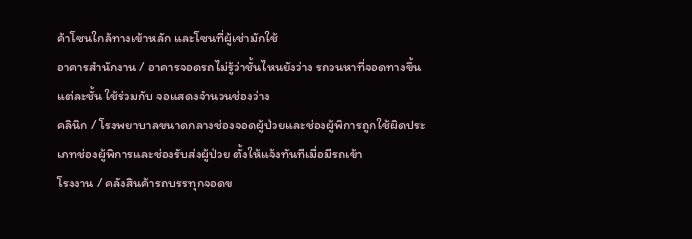ค้าโซนใกล้ทางเข้าหลัก และโซนที่ผู้เช่ามักใช้
อาคารสำนักงาน / อาคารจอดรถไม่รู้ว่าชั้นไหนยังว่าง รถวนหาที่จอดทางขึ้นแต่ละชั้น ใช้ร่วมกับ จอแสดงจำนวนช่องว่าง
คลินิก / โรงพยาบาลขนาดกลางช่องจอดผู้ป่วยและช่องผู้พิการถูกใช้ผิดประเภทช่องผู้พิการและช่องรับส่งผู้ป่วย ตั้งให้แจ้งทันทีเมื่อมีรถเข้า
โรงงาน / คลังสินค้ารถบรรทุกจอดข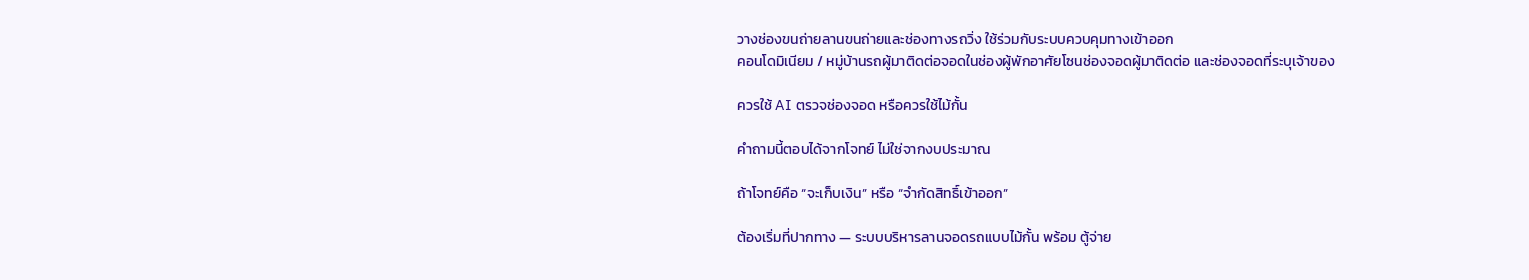วางช่องขนถ่ายลานขนถ่ายและช่องทางรถวิ่ง ใช้ร่วมกับระบบควบคุมทางเข้าออก
คอนโดมิเนียม / หมู่บ้านรถผู้มาติดต่อจอดในช่องผู้พักอาศัยโซนช่องจอดผู้มาติดต่อ และช่องจอดที่ระบุเจ้าของ

ควรใช้ AI ตรวจช่องจอด หรือควรใช้ไม้กั้น

คำถามนี้ตอบได้จากโจทย์ ไม่ใช่จากงบประมาณ

ถ้าโจทย์คือ “จะเก็บเงิน” หรือ “จำกัดสิทธิ์เข้าออก”

ต้องเริ่มที่ปากทาง — ระบบบริหารลานจอดรถแบบไม้กั้น พร้อม ตู้จ่าย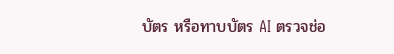บัตร หรือทาบบัตร AI ตรวจช่อ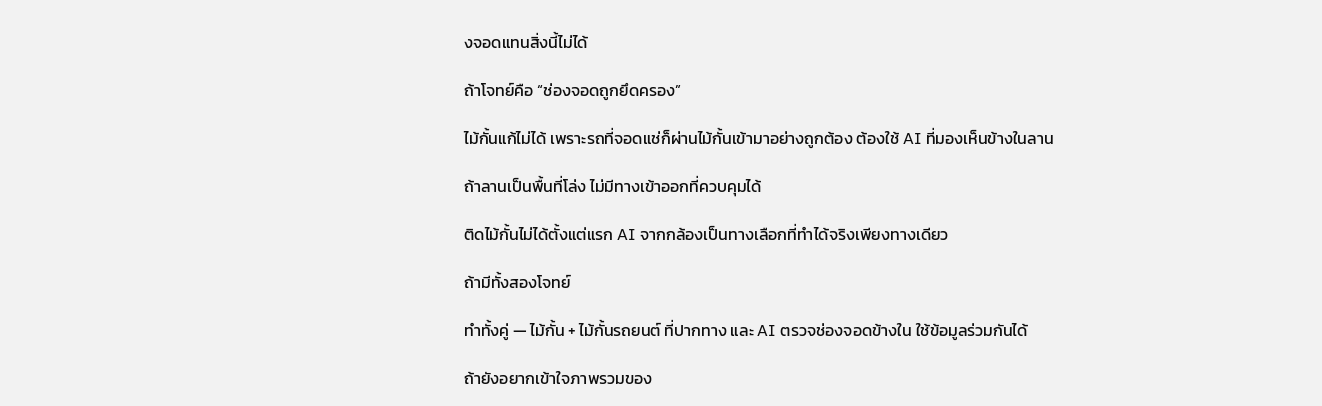งจอดแทนสิ่งนี้ไม่ได้

ถ้าโจทย์คือ “ช่องจอดถูกยึดครอง”

ไม้กั้นแก้ไม่ได้ เพราะรถที่จอดแช่ก็ผ่านไม้กั้นเข้ามาอย่างถูกต้อง ต้องใช้ AI ที่มองเห็นข้างในลาน

ถ้าลานเป็นพื้นที่โล่ง ไม่มีทางเข้าออกที่ควบคุมได้

ติดไม้กั้นไม่ได้ตั้งแต่แรก AI จากกล้องเป็นทางเลือกที่ทำได้จริงเพียงทางเดียว

ถ้ามีทั้งสองโจทย์

ทำทั้งคู่ — ไม้กั้น + ไม้กั้นรถยนต์ ที่ปากทาง และ AI ตรวจช่องจอดข้างใน ใช้ข้อมูลร่วมกันได้

ถ้ายังอยากเข้าใจภาพรวมของ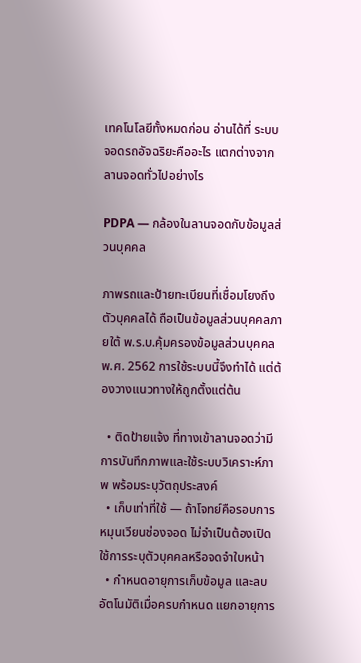เทคโนโลยีทั้งหมดก่อน อ่านได้ที่ ระบบจอดรถอัจฉริยะคืออะไร แตกต่างจากลานจอดทั่วไปอย่างไร

PDPA — กล้องในลานจอดกับข้อมูลส่วนบุคคล

ภาพรถและป้ายทะเบียนที่เชื่อมโยงถึงตัวบุคคลได้ ถือเป็นข้อมูลส่วนบุคคลภายใต้ พ.ร.บ.คุ้มครองข้อมูลส่วนบุคคล พ.ศ. 2562 การใช้ระบบนี้จึงทำได้ แต่ต้องวางแนวทางให้ถูกตั้งแต่ต้น

  • ติดป้ายแจ้ง ที่ทางเข้าลานจอดว่ามีการบันทึกภาพและใช้ระบบวิเคราะห์ภาพ พร้อมระบุวัตถุประสงค์
  • เก็บเท่าที่ใช้ — ถ้าโจทย์คือรอบการหมุนเวียนช่องจอด ไม่จำเป็นต้องเปิดใช้การระบุตัวบุคคลหรือจดจำใบหน้า
  • กำหนดอายุการเก็บข้อมูล และลบอัตโนมัติเมื่อครบกำหนด แยกอายุการ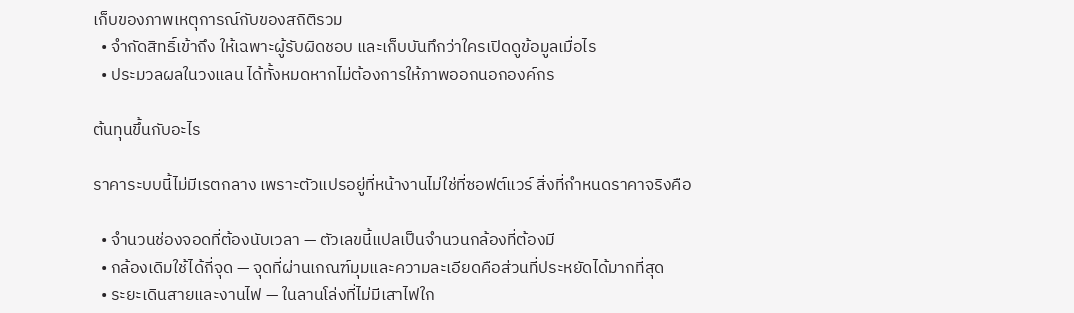เก็บของภาพเหตุการณ์กับของสถิติรวม
  • จำกัดสิทธิ์เข้าถึง ให้เฉพาะผู้รับผิดชอบ และเก็บบันทึกว่าใครเปิดดูข้อมูลเมื่อไร
  • ประมวลผลในวงแลน ได้ทั้งหมดหากไม่ต้องการให้ภาพออกนอกองค์กร

ต้นทุนขึ้นกับอะไร

ราคาระบบนี้ไม่มีเรตกลาง เพราะตัวแปรอยู่ที่หน้างานไม่ใช่ที่ซอฟต์แวร์ สิ่งที่กำหนดราคาจริงคือ

  • จำนวนช่องจอดที่ต้องนับเวลา — ตัวเลขนี้แปลเป็นจำนวนกล้องที่ต้องมี
  • กล้องเดิมใช้ได้กี่จุด — จุดที่ผ่านเกณฑ์มุมและความละเอียดคือส่วนที่ประหยัดได้มากที่สุด
  • ระยะเดินสายและงานไฟ — ในลานโล่งที่ไม่มีเสาไฟใก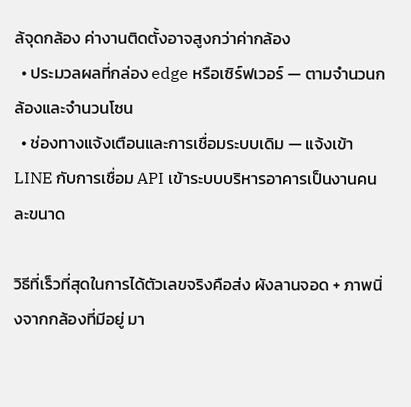ล้จุดกล้อง ค่างานติดตั้งอาจสูงกว่าค่ากล้อง
  • ประมวลผลที่กล่อง edge หรือเซิร์ฟเวอร์ — ตามจำนวนกล้องและจำนวนโซน
  • ช่องทางแจ้งเตือนและการเชื่อมระบบเดิม — แจ้งเข้า LINE กับการเชื่อม API เข้าระบบบริหารอาคารเป็นงานคนละขนาด

วิธีที่เร็วที่สุดในการได้ตัวเลขจริงคือส่ง ผังลานจอด + ภาพนิ่งจากกล้องที่มีอยู่ มา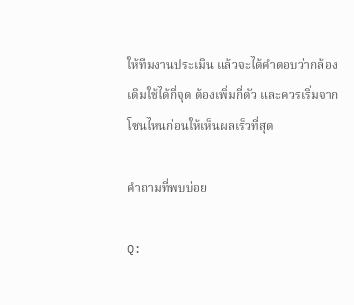ให้ทีมงานประเมิน แล้วจะได้คำตอบว่ากล้องเดิมใช้ได้กี่จุด ต้องเพิ่มกี่ตัว และควรเริ่มจากโซนไหนก่อนให้เห็นผลเร็วที่สุด

คำถามที่พบบ่อย

Q: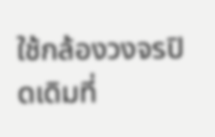ใช้กล้องวงจรปิดเดิมที่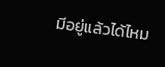มีอยู่แล้วได้ไหม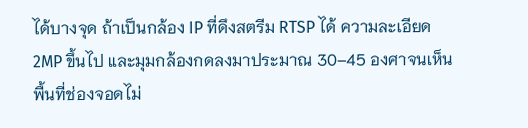ได้บางจุด ถ้าเป็นกล้อง IP ที่ดึงสตรีม RTSP ได้ ความละเอียด 2MP ขึ้นไป และมุมกล้องกดลงมาประมาณ 30–45 องศาจนเห็นพื้นที่ช่องจอดไม่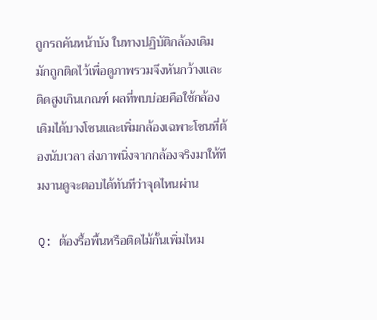ถูกรถคันหน้าบัง ในทางปฏิบัติกล้องเดิมมักถูกติดไว้เพื่อดูภาพรวมจึงหันกว้างและติดสูงเกินเกณฑ์ ผลที่พบบ่อยคือใช้กล้องเดิมได้บางโซนและเพิ่มกล้องเฉพาะโซนที่ต้องนับเวลา ส่งภาพนิ่งจากกล้องจริงมาให้ทีมงานดูจะตอบได้ทันทีว่าจุดไหนผ่าน

Q: ต้องรื้อพื้นหรือติดไม้กั้นเพิ่มไหม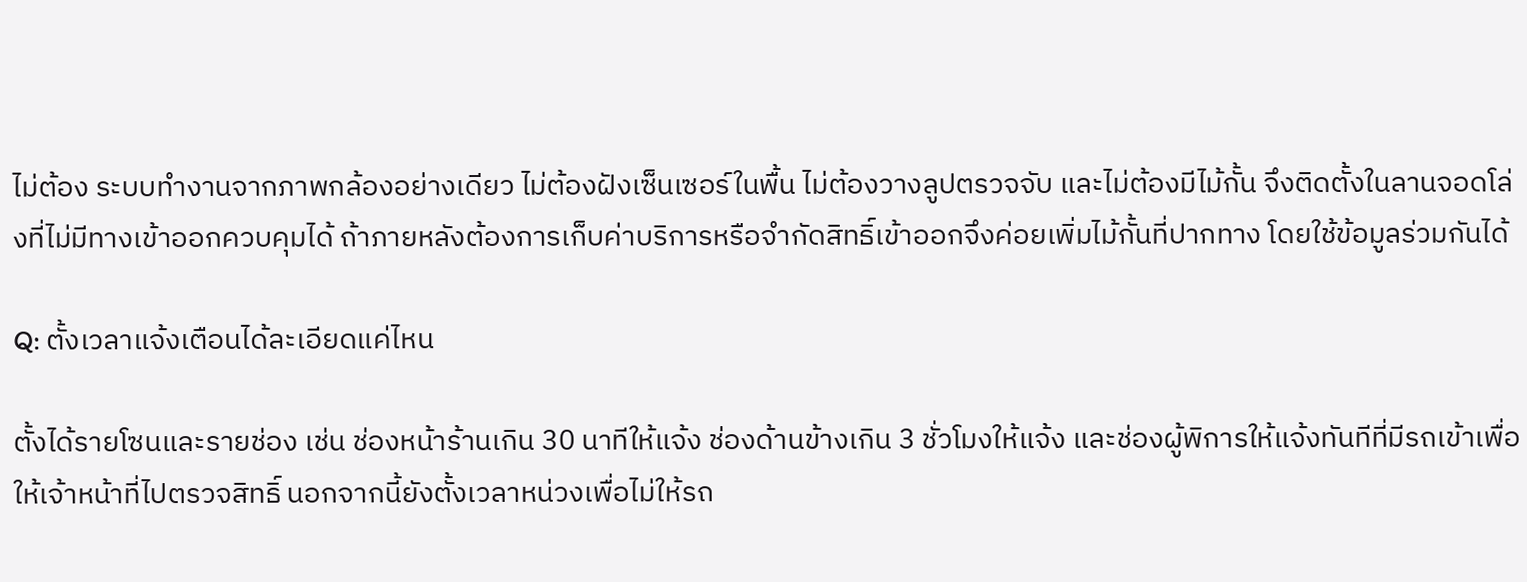ไม่ต้อง ระบบทำงานจากภาพกล้องอย่างเดียว ไม่ต้องฝังเซ็นเซอร์ในพื้น ไม่ต้องวางลูปตรวจจับ และไม่ต้องมีไม้กั้น จึงติดตั้งในลานจอดโล่งที่ไม่มีทางเข้าออกควบคุมได้ ถ้าภายหลังต้องการเก็บค่าบริการหรือจำกัดสิทธิ์เข้าออกจึงค่อยเพิ่มไม้กั้นที่ปากทาง โดยใช้ข้อมูลร่วมกันได้

Q: ตั้งเวลาแจ้งเตือนได้ละเอียดแค่ไหน

ตั้งได้รายโซนและรายช่อง เช่น ช่องหน้าร้านเกิน 30 นาทีให้แจ้ง ช่องด้านข้างเกิน 3 ชั่วโมงให้แจ้ง และช่องผู้พิการให้แจ้งทันทีที่มีรถเข้าเพื่อให้เจ้าหน้าที่ไปตรวจสิทธิ์ นอกจากนี้ยังตั้งเวลาหน่วงเพื่อไม่ให้รถ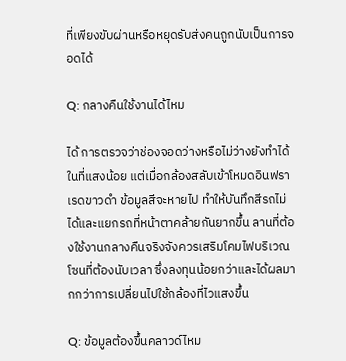ที่เพียงขับผ่านหรือหยุดรับส่งคนถูกนับเป็นการจอดได้

Q: กลางคืนใช้งานได้ไหม

ได้ การตรวจว่าช่องจอดว่างหรือไม่ว่างยังทำได้ในที่แสงน้อย แต่เมื่อกล้องสลับเข้าโหมดอินฟราเรดขาวดำ ข้อมูลสีจะหายไป ทำให้บันทึกสีรถไม่ได้และแยกรถที่หน้าตาคล้ายกันยากขึ้น ลานที่ต้องใช้งานกลางคืนจริงจังควรเสริมโคมไฟบริเวณโซนที่ต้องนับเวลา ซึ่งลงทุนน้อยกว่าและได้ผลมากกว่าการเปลี่ยนไปใช้กล้องที่ไวแสงขึ้น

Q: ข้อมูลต้องขึ้นคลาวด์ไหม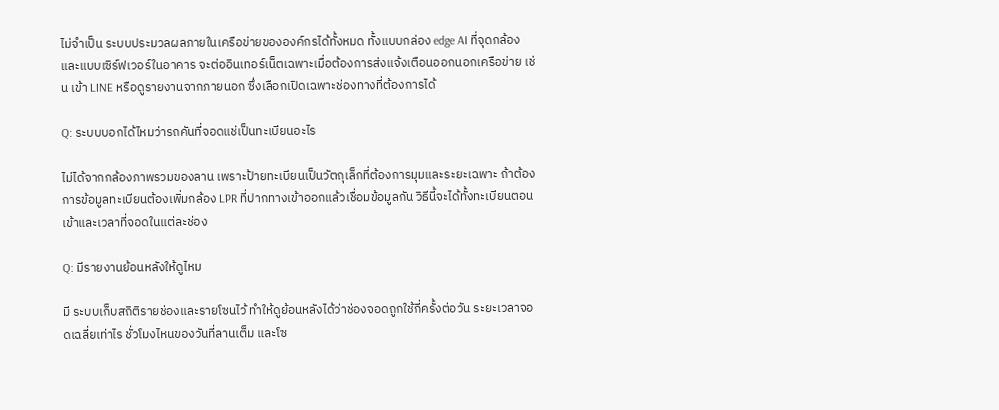ไม่จำเป็น ระบบประมวลผลภายในเครือข่ายขององค์กรได้ทั้งหมด ทั้งแบบกล่อง edge AI ที่จุดกล้องและแบบเซิร์ฟเวอร์ในอาคาร จะต่ออินเทอร์เน็ตเฉพาะเมื่อต้องการส่งแจ้งเตือนออกนอกเครือข่าย เช่น เข้า LINE หรือดูรายงานจากภายนอก ซึ่งเลือกเปิดเฉพาะช่องทางที่ต้องการได้

Q: ระบบบอกได้ไหมว่ารถคันที่จอดแช่เป็นทะเบียนอะไร

ไม่ได้จากกล้องภาพรวมของลาน เพราะป้ายทะเบียนเป็นวัตถุเล็กที่ต้องการมุมและระยะเฉพาะ ถ้าต้องการข้อมูลทะเบียนต้องเพิ่มกล้อง LPR ที่ปากทางเข้าออกแล้วเชื่อมข้อมูลกัน วิธีนี้จะได้ทั้งทะเบียนตอนเข้าและเวลาที่จอดในแต่ละช่อง

Q: มีรายงานย้อนหลังให้ดูไหม

มี ระบบเก็บสถิติรายช่องและรายโซนไว้ ทำให้ดูย้อนหลังได้ว่าช่องจอดถูกใช้กี่ครั้งต่อวัน ระยะเวลาจอดเฉลี่ยเท่าไร ชั่วโมงไหนของวันที่ลานเต็ม และโซ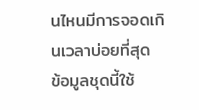นไหนมีการจอดเกินเวลาบ่อยที่สุด ข้อมูลชุดนี้ใช้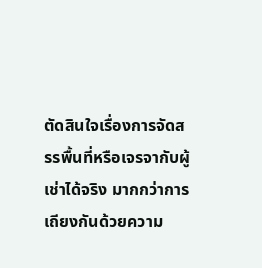ตัดสินใจเรื่องการจัดสรรพื้นที่หรือเจรจากับผู้เช่าได้จริง มากกว่าการเถียงกันด้วยความ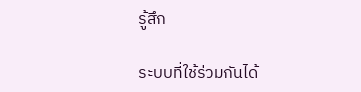รู้สึก

ระบบที่ใช้ร่วมกันได้